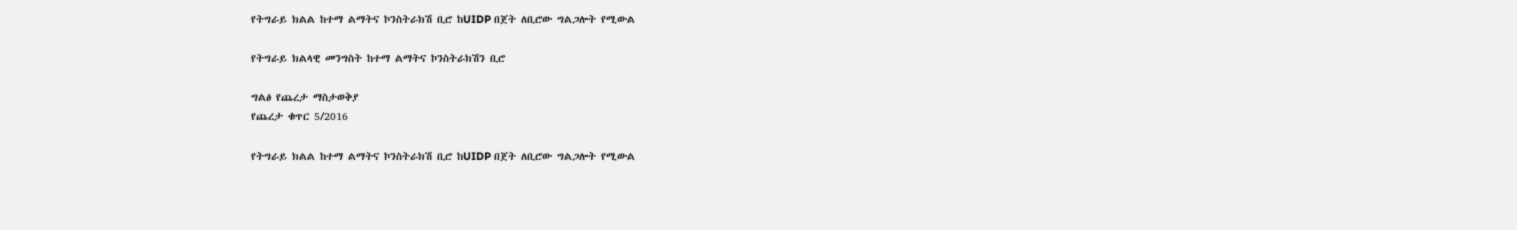የትግራይ ክልል ከተማ ልማትና ኮንስትራክሽ ቢሮ ከUIDP በጀት ለቢሮው ግልጋሎት የሚውል

የትግራይ ክልላዊ መንግስት ከተማ ልማትና ኮንስትራክሽን ቢሮ

ግልፅ የጨረታ ማስታወቅያ
የጨረታ ቁጥር 5/2016

የትግራይ ክልል ከተማ ልማትና ኮንስትራክሽ ቢሮ ከUIDP በጀት ለቢሮው ግልጋሎት የሚውል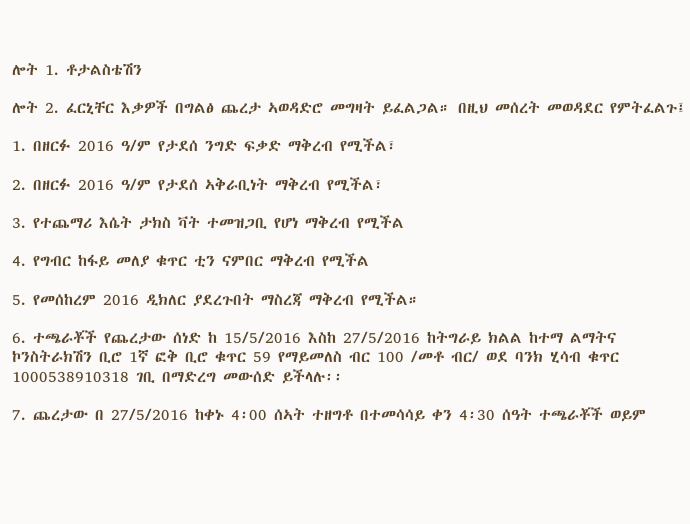ሎት 1. ቶታልስቴሽን

ሎት 2. ፈርኒቸር እቃዎች በግልፅ ጨረታ ኣወዳድሮ መግዛት ይፈልጋል። በዚህ መሰረት መወዳደር የምትፈልጉ፤

1. በዘርፉ 2016 ዓ/ም የታደሰ ንግድ ፍቃድ ማቅረብ የሚችል፣

2. በዘርፉ 2016 ዓ/ም የታደሰ ኣቅራቢነት ማቅረብ የሚችል፣

3. የተጨማሪ እሴት ታክስ ቫት ተመዝጋቢ የሆነ ማቅረብ የሚችል

4. የግብር ከፋይ መለያ ቁጥር ቲን ናምበር ማቅረብ የሚችል

5. የመሰከረም 2016 ዲክለር ያደረጉበት ማስረጃ ማቅረብ የሚችል።

6. ተጫራቾች የጨረታው ሰነድ ከ 15/5/2016 እስከ 27/5/2016 ከትግራይ ክልል ከተማ ልማትና ኮንስትራክሽን ቢሮ 1ኛ ፎቅ ቢሮ ቁጥር 59 የማይመለስ ብር 100 /መቶ ብር/ ወደ ባንክ ሂሳብ ቁጥር 1000538910318 ገቢ በማድረግ መውሰድ ይችላሉ፡፡

7. ጨረታው በ 27/5/2016 ከቀኑ 4፡00 ሰኣት ተዘግቶ በተመሳሳይ ቀን 4፡30 ሰዓት ተጫራቾች ወይም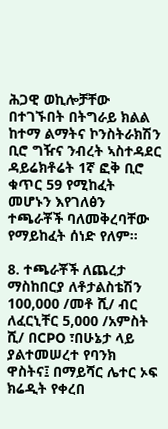ሕጋዊ ወኪሎቻቸው በተገኙበት በትግራይ ክልል ከተማ ልማትና ኮንስትራክሽን ቢሮ ግዥና ንብረት ኣስተዳደር ዳይሬክቶሬት 1ኛ ፎቅ ቢሮ ቁጥር 59 የሚከፈት መሆኑን እየገለፅን ተጫራቾች ባለመቅረባቸው የማይከፈት ሰነድ የለም፡፡

8. ተጫራቾች ለጨረታ ማስከበርያ ለቶታልስቴሽን 100,000 /መቶ ሺ/ ብር ለፈርኒቸር 5,000 /አምስት ሺ/ በCPO ፣በሁኔታ ላይ ያልተመሠረተ የባንክ ዋስትና፤ በማይሻር ሌተር ኦፍ ክሬዲት የቀረበ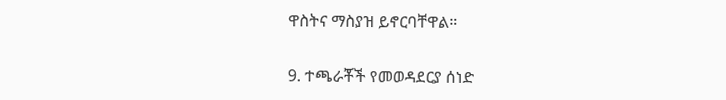ዋስትና ማስያዝ ይኖርባቸዋል።

9. ተጫራቾች የመወዳደርያ ሰነድ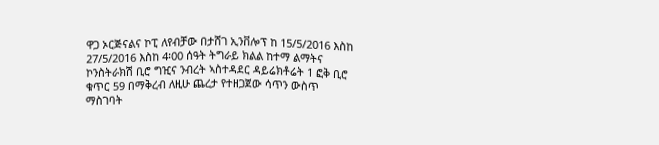ዋጋ ኦርጅናልና ኮፒ ለየብቻው በታሸገ ኢንቨሎፕ ከ 15/5/2016 እስከ 27/5/2016 እስከ 4፡00 ሰዓት ትግራይ ክልል ከተማ ልማትና ኮንስትራክሽ ቢሮ ግዢና ንብረት ኣስተዳደር ዳይሬክቶሬት 1 ፎቅ ቢሮ ቁጥር 59 በማቅረብ ለዚሁ ጨረታ የተዘጋጀው ሳጥን ውስጥ ማስገባት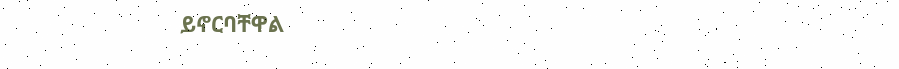ይኖርባቸዋል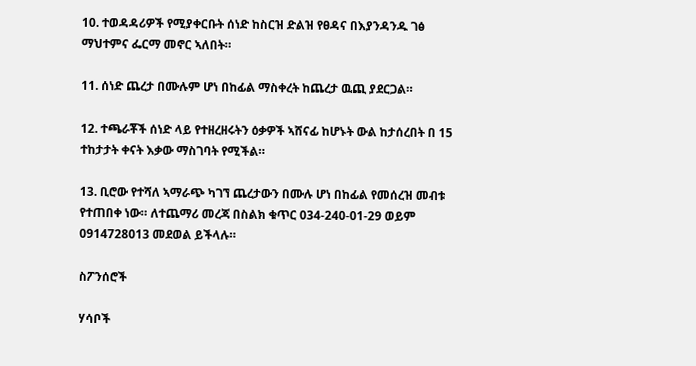10. ተወዳዳሪዎች የሚያቀርቡት ሰነድ ከስርዝ ድልዝ የፀዳና በእያንዳንዱ ገፅ ማህተምና ፌርማ መኖር ኣለበት።

11. ሰነድ ጨረታ በሙሉም ሆነ በከፊል ማስቀረት ከጨረታ ዉጪ ያደርጋል።

12. ተጫራቾች ሰነድ ላይ የተዘረዘሩትን ዕቃዎች ኣሸናፊ ከሆኑት ውል ከታሰረበት በ 15 ተከታታት ቀናት እቃው ማስገባት የሚችል።

13. ቢሮው የተሻለ ኣማራጭ ካገኘ ጨረታውን በሙሉ ሆነ በከፊል የመሰረዝ መብቱ የተጠበቀ ነው። ለተጨማሪ መረጃ በስልክ ቁጥር 034-240-01-29 ወይም 0914728013 መደወል ይችላሉ።

ስፖንሰሮች

ሃሳቦች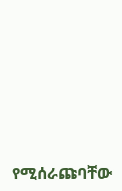የሚሰራጩባቸው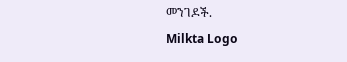መንገዶች.
Milkta Logo